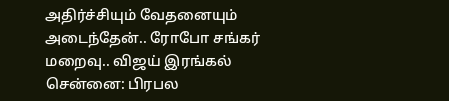அதிர்ச்சியும் வேதனையும் அடைந்தேன்.. ரோபோ சங்கர் மறைவு.. விஜய் இரங்கல்
சென்னை: பிரபல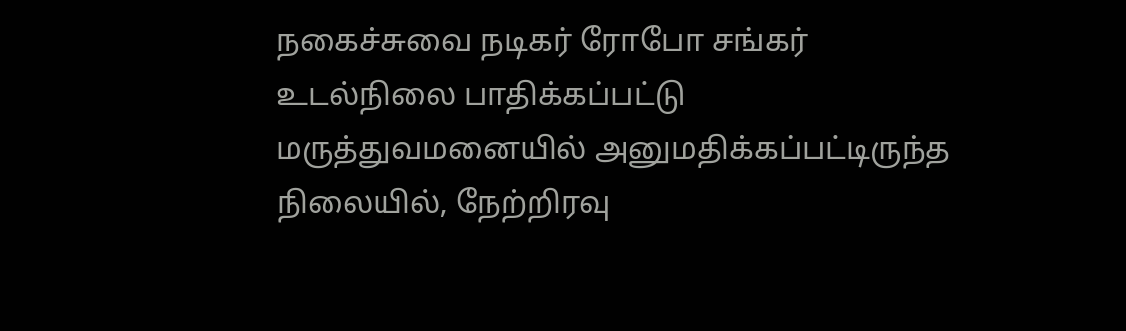நகைச்சுவை நடிகர் ரோபோ சங்கர் உடல்நிலை பாதிக்கப்பட்டு மருத்துவமனையில் அனுமதிக்கப்பட்டிருந்த நிலையில், நேற்றிரவு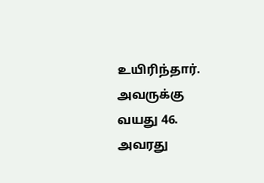உயிரிந்தார். அவருக்கு வயது 46. அவரது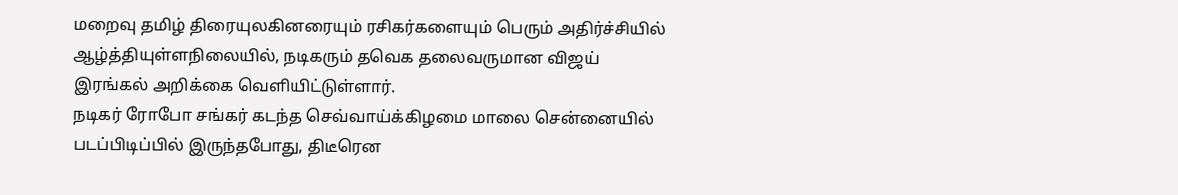மறைவு தமிழ் திரையுலகினரையும் ரசிகர்களையும் பெரும் அதிர்ச்சியில் ஆழ்த்தியுள்ளநிலையில், நடிகரும் தவெக தலைவருமான விஜய் இரங்கல் அறிக்கை வெளியிட்டுள்ளார்.
நடிகர் ரோபோ சங்கர் கடந்த செவ்வாய்க்கிழமை மாலை சென்னையில் படப்பிடிப்பில் இருந்தபோது, திடீரென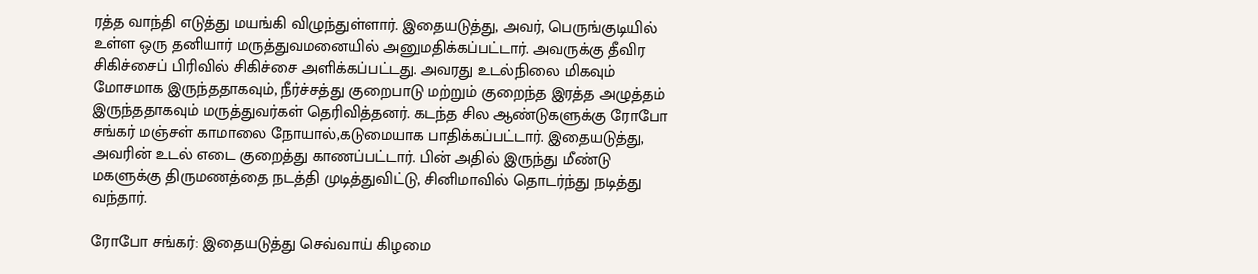ரத்த வாந்தி எடுத்து மயங்கி விழுந்துள்ளார். இதையடுத்து, அவர், பெருங்குடியில் உள்ள ஒரு தனியார் மருத்துவமனையில் அனுமதிக்கப்பட்டார். அவருக்கு தீவிர சிகிச்சைப் பிரிவில் சிகிச்சை அளிக்கப்பட்டது. அவரது உடல்நிலை மிகவும் மோசமாக இருந்ததாகவும், நீர்ச்சத்து குறைபாடு மற்றும் குறைந்த இரத்த அழுத்தம் இருந்ததாகவும் மருத்துவர்கள் தெரிவித்தனர். கடந்த சில ஆண்டுகளுக்கு ரோபோ சங்கர் மஞ்சள் காமாலை நோயால்,கடுமையாக பாதிக்கப்பட்டார். இதையடுத்து, அவரின் உடல் எடை குறைத்து காணப்பட்டார். பின் அதில் இருந்து மீண்டு மகளுக்கு திருமணத்தை நடத்தி முடித்துவிட்டு, சினிமாவில் தொடர்ந்து நடித்து வந்தார்.

ரோபோ சங்கர்: இதையடுத்து செவ்வாய் கிழமை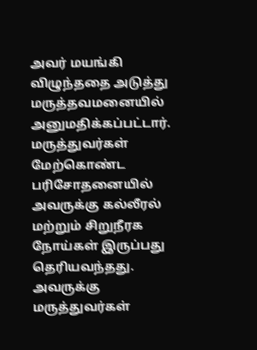அவர் மயங்கி விழுந்ததை அடுத்து மருத்தவமனையில் அனுமதிக்கப்பட்டார். மருத்துவர்கள் மேற்கொண்ட பரிசோதனையில் அவருக்கு கல்லீரல் மற்றும் சிறுநீரக நோய்கள் இருப்பது தெரியவந்தது. அவருக்கு மருத்துவர்கள்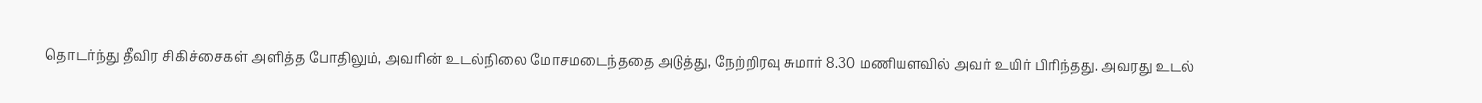தொடர்ந்து தீவிர சிகிச்சைகள் அளித்த போதிலும், அவரின் உடல்நிலை மோசமடைந்ததை அடுத்து, நேற்றிரவு சுமார் 8.30 மணியளவில் அவர் உயிர் பிரிந்தது. அவரது உடல்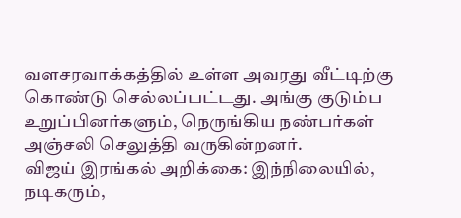வளசரவாக்கத்தில் உள்ள அவரது வீட்டிற்கு கொண்டு செல்லப்பட்டது. அங்கு குடும்ப உறுப்பினர்களும், நெருங்கிய நண்பர்கள் அஞ்சலி செலுத்தி வருகின்றனர்.
விஜய் இரங்கல் அறிக்கை: இந்நிலையில், நடிகரும்,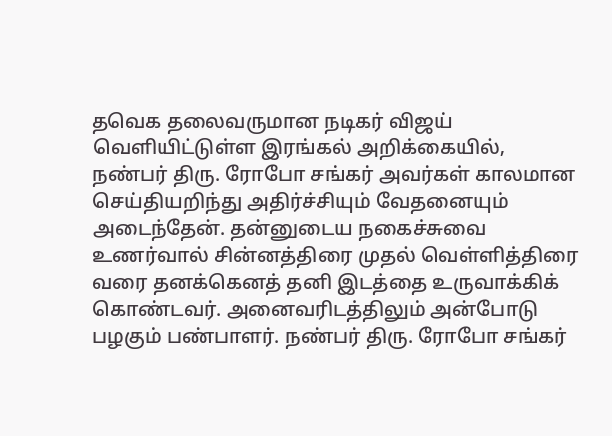தவெக தலைவருமான நடிகர் விஜய் வெளியிட்டுள்ள இரங்கல் அறிக்கையில், நண்பர் திரு. ரோபோ சங்கர் அவர்கள் காலமான செய்தியறிந்து அதிர்ச்சியும் வேதனையும் அடைந்தேன். தன்னுடைய நகைச்சுவை உணர்வால் சின்னத்திரை முதல் வெள்ளித்திரை வரை தனக்கெனத் தனி இடத்தை உருவாக்கிக் கொண்டவர். அனைவரிடத்திலும் அன்போடு பழகும் பண்பாளர். நண்பர் திரு. ரோபோ சங்கர்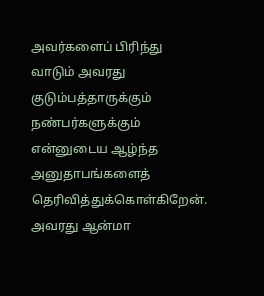அவர்களைப் பிரிந்து வாடும் அவரது குடும்பத்தாருக்கும் நண்பர்களுக்கும் என்னுடைய ஆழ்ந்த அனுதாபங்களைத் தெரிவித்துக்கொள்கிறேன். அவரது ஆன்மா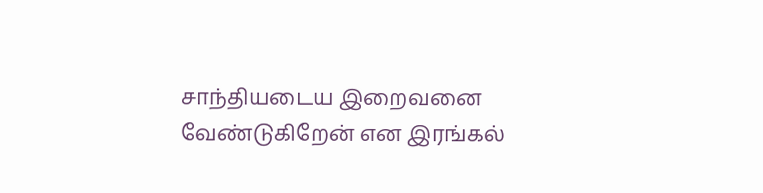சாந்தியடைய இறைவனை வேண்டுகிறேன் என இரங்கல்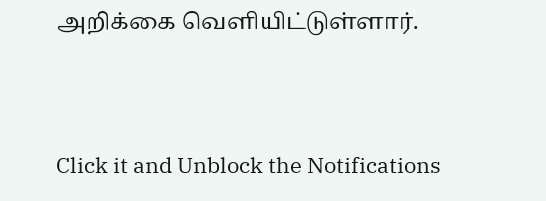அறிக்கை வெளியிட்டுள்ளார்.


Click it and Unblock the Notifications